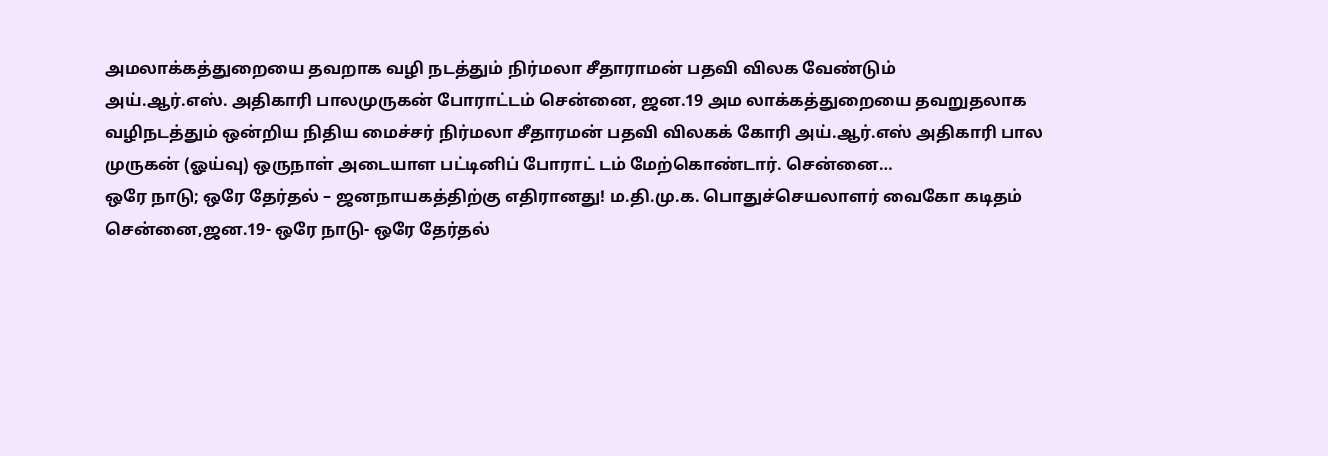அமலாக்கத்துறையை தவறாக வழி நடத்தும் நிர்மலா சீதாராமன் பதவி விலக வேண்டும்
அய்.ஆர்.எஸ். அதிகாரி பாலமுருகன் போராட்டம் சென்னை, ஜன.19 அம லாக்கத்துறையை தவறுதலாக வழிநடத்தும் ஒன்றிய நிதிய மைச்சர் நிர்மலா சீதாரமன் பதவி விலகக் கோரி அய்.ஆர்.எஸ் அதிகாரி பால முருகன் (ஓய்வு) ஒருநாள் அடையாள பட்டினிப் போராட் டம் மேற்கொண்டார். சென்னை…
ஒரே நாடு; ஒரே தேர்தல் – ஜனநாயகத்திற்கு எதிரானது! ம.தி.மு.க. பொதுச்செயலாளர் வைகோ கடிதம்
சென்னை,ஜன.19- ஒரே நாடு- ஒரே தேர்தல்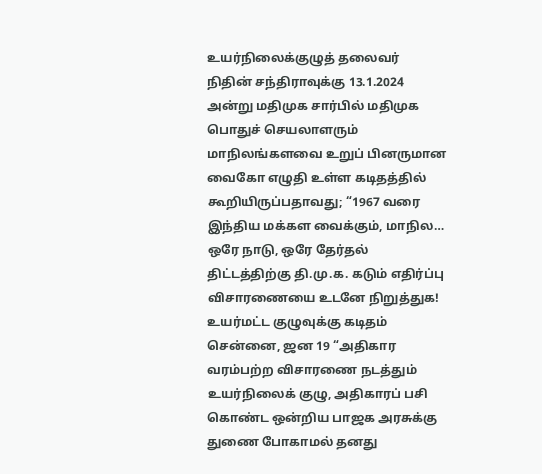உயர்நிலைக்குழுத் தலைவர் நிதின் சந்திராவுக்கு 13.1.2024 அன்று மதிமுக சார்பில் மதிமுக பொதுச் செயலாளரும் மாநிலங்களவை உறுப் பினருமான வைகோ எழுதி உள்ள கடிதத்தில் கூறியிருப்பதாவது; “1967 வரை இந்திய மக்கள வைக்கும், மாநில…
ஒரே நாடு, ஒரே தேர்தல் திட்டத்திற்கு தி.மு.க. கடும் எதிர்ப்பு
விசாரணையை உடனே நிறுத்துக! உயர்மட்ட குழுவுக்கு கடிதம் சென்னை, ஜன 19 “அதிகார வரம்பற்ற விசாரணை நடத்தும் உயர்நிலைக் குழு, அதிகாரப் பசி கொண்ட ஒன்றிய பாஜக அரசுக்கு துணை போகாமல் தனது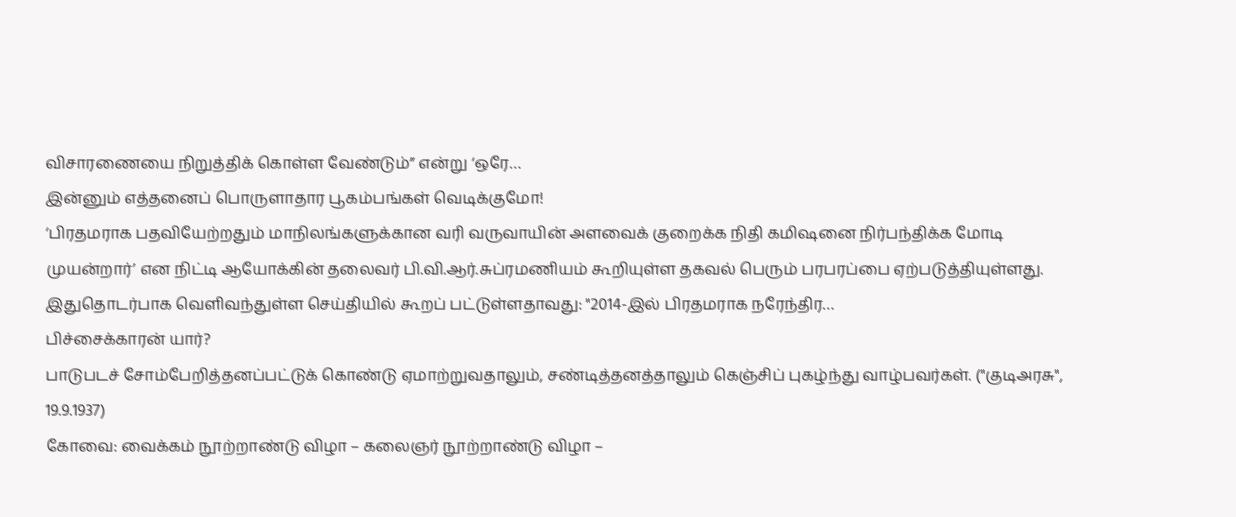விசாரணையை நிறுத்திக் கொள்ள வேண்டும்” என்று ‘ஒரே…
இன்னும் எத்தனைப் பொருளாதார பூகம்பங்கள் வெடிக்குமோ!
‘பிரதமராக பதவியேற்றதும் மாநிலங்களுக்கான வரி வருவாயின் அளவைக் குறைக்க நிதி கமிஷனை நிர்பந்திக்க மோடி முயன்றார்’ என நிட்டி ஆயோக்கின் தலைவர் பி.வி.ஆர்.சுப்ரமணியம் கூறியுள்ள தகவல் பெரும் பரபரப்பை ஏற்படுத்தியுள்ளது. இதுதொடர்பாக வெளிவந்துள்ள செய்தியில் கூறப் பட்டுள்ளதாவது: "2014-இல் பிரதமராக நரேந்திர…
பிச்சைக்காரன் யார்?
பாடுபடச் சோம்பேறித்தனப்பட்டுக் கொண்டு ஏமாற்றுவதாலும், சண்டித்தனத்தாலும் கெஞ்சிப் புகழ்ந்து வாழ்பவர்கள். ("குடிஅரசு", 19.9.1937)
கோவை: வைக்கம் நூற்றாண்டு விழா – கலைஞர் நூற்றாண்டு விழா –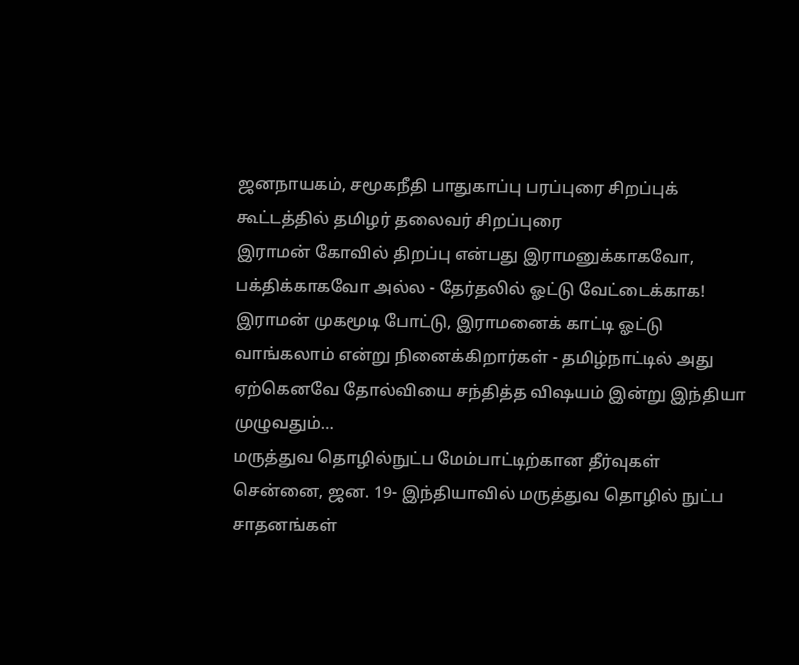ஜனநாயகம், சமூகநீதி பாதுகாப்பு பரப்புரை சிறப்புக் கூட்டத்தில் தமிழர் தலைவர் சிறப்புரை
இராமன் கோவில் திறப்பு என்பது இராமனுக்காகவோ, பக்திக்காகவோ அல்ல - தேர்தலில் ஓட்டு வேட்டைக்காக! இராமன் முகமூடி போட்டு, இராமனைக் காட்டி ஓட்டு வாங்கலாம் என்று நினைக்கிறார்கள் - தமிழ்நாட்டில் அது ஏற்கெனவே தோல்வியை சந்தித்த விஷயம் இன்று இந்தியா முழுவதும்…
மருத்துவ தொழில்நுட்ப மேம்பாட்டிற்கான தீர்வுகள்
சென்னை, ஜன. 19- இந்தியாவில் மருத்துவ தொழில் நுட்ப சாதனங்கள்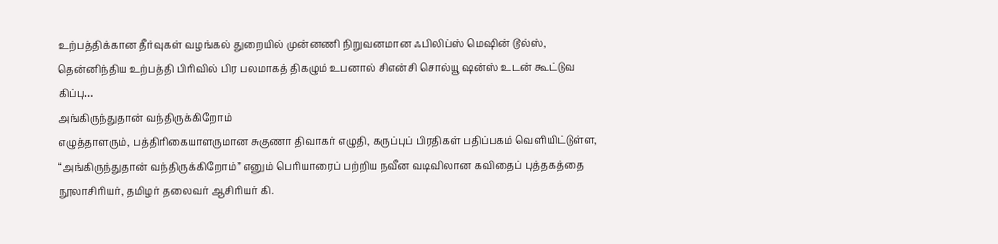உற்பத்திக்கான தீர்வுகள் வழங்கல் துறையில் முன்னணி நிறுவனமான ஃபிலிப்ஸ் மெஷின் டூல்ஸ், தென்னிந்திய உற்பத்தி பிரிவில் பிர பலமாகத் திகழும் உபனால் சிஎன்சி சொல்யூ ஷன்ஸ் உடன் கூட்டுவ கிப்பு…
அங்கிருந்துதான் வந்திருக்கிறோம்
எழுத்தாளரும், பத்திரிகையாளருமான சுகுணா திவாகர் எழுதி, கருப்புப் பிரதிகள் பதிப்பகம் வெளியிட்டுள்ள, “அங்கிருந்துதான் வந்திருக்கிறோம்” எனும் பெரியாரைப் பற்றிய நவீன வடிவிலான கவிதைப் புத்தகத்தை நூலாசிரியர், தமிழர் தலைவர் ஆசிரியர் கி.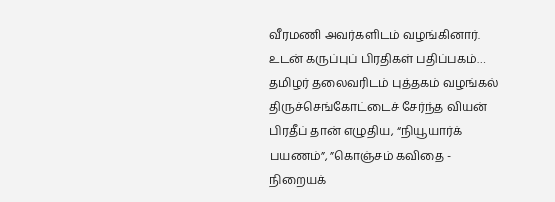வீரமணி அவர்களிடம் வழங்கினார். உடன் கருப்புப் பிரதிகள் பதிப்பகம்…
தமிழர் தலைவரிடம் புத்தகம் வழங்கல்
திருச்செங்கோட்டைச் சேர்ந்த வியன் பிரதீப் தான் எழுதிய, “நியூயார்க் பயணம்”, ”கொஞ்சம் கவிதை - நிறையக்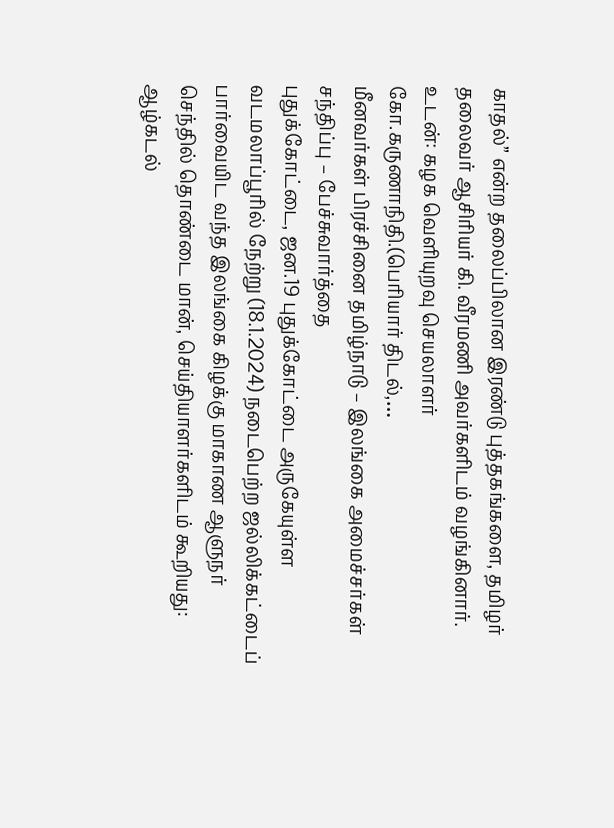காதல்” என்ற தலைப்பிலான இரண்டு புத்தகங்களை, தமிழர் தலைவர் ஆசிரியர் கி. வீரமணி அவர்களிடம் வழங்கினார். உடன்: கழக வெளியுறவு செயலாளர் கோ.கருணாநிதி.(பெரியார் திடல்,…
மீனவர்கள் பிரச்சினை தமிழ்நாடு – இலங்கை அமைச்சர்கள் சந்திப்பு – பேச்சுவார்த்தை
புதுக்கோட்டை, ஜன.19 புதுக்கோட்டை அருகேயுள்ள வடமலாப்பூரில் நேற்று (18.1.2024) நடைபெற்ற ஜல்லிக்கட்டைப் பார்வையிட வந்த இலங்கை கிழக்கு மாகாண ஆளுநர் செந்தில் தொண்டை மான், செய்தியாளர்களிடம் கூறியது: ஆழ்கடல்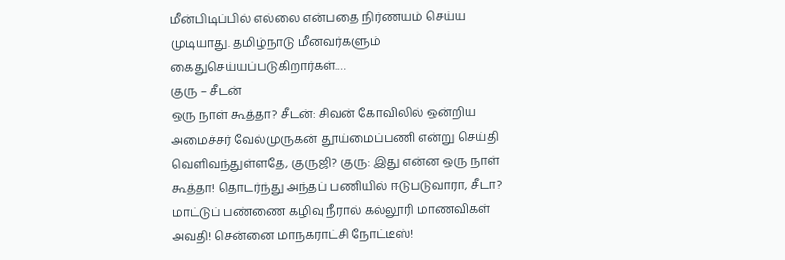மீன்பிடிப்பில் எல்லை என்பதை நிர்ணயம் செய்ய முடியாது. தமிழ்நாடு மீனவர்களும் கைதுசெய்யப்படுகிறார்கள்.…
குரு – சீடன்
ஒரு நாள் கூத்தா? சீடன்: சிவன் கோவிலில் ஒன்றிய அமைச்சர் வேல்முருகன் தூய்மைப்பணி என்று செய்தி வெளிவந்துள்ளதே, குருஜி? குரு: இது என்ன ஒரு நாள் கூத்தா! தொடர்ந்து அந்தப் பணியில் ஈடுபடுவாரா, சீடா?
மாட்டுப் பண்ணை கழிவு நீரால் கல்லூரி மாணவிகள் அவதி! சென்னை மாநகராட்சி நோட்டீஸ்!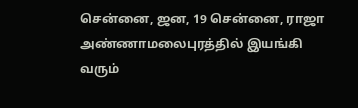சென்னை, ஜன, 19 சென்னை, ராஜா அண்ணாமலைபுரத்தில் இயங்கி வரும்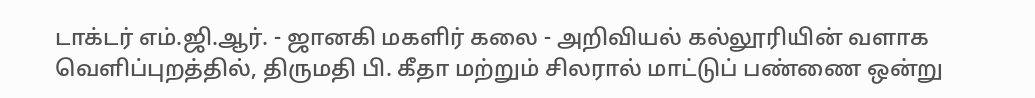டாக்டர் எம்.ஜி.ஆர். - ஜானகி மகளிர் கலை - அறிவியல் கல்லூரியின் வளாக வெளிப்புறத்தில், திருமதி பி. கீதா மற்றும் சிலரால் மாட்டுப் பண்ணை ஒன்று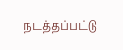நடத்தப்பட்டு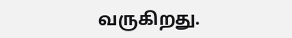வருகிறது.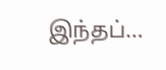இந்தப்…